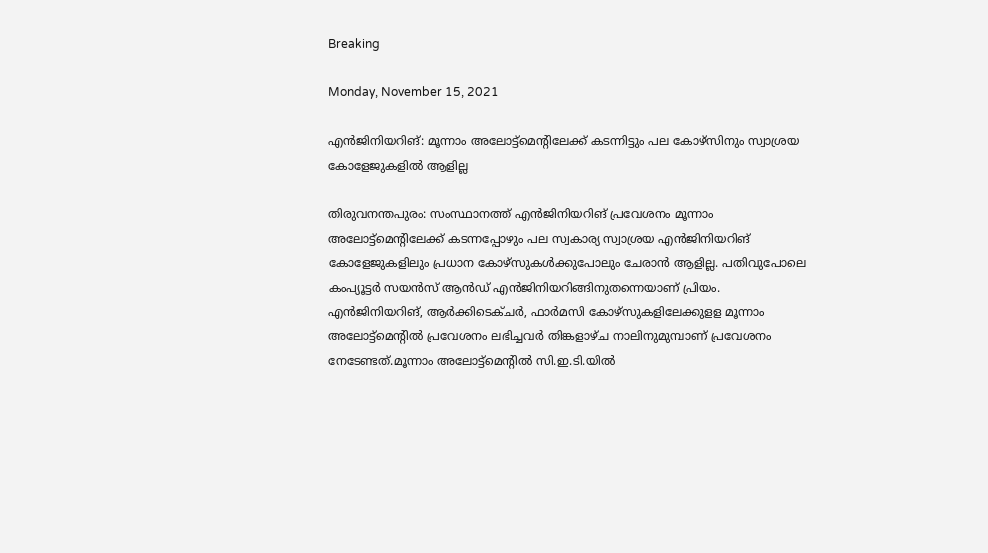Breaking

Monday, November 15, 2021

എൻജിനിയറിങ്‌: മൂന്നാം അലോട്ട്‌മെന്റിലേക്ക് കടന്നിട്ടും പല കോഴ്‌സിനും സ്വാശ്രയ കോളേജുകളിൽ ആളില്ല

തിരുവനന്തപുരം: സംസ്ഥാനത്ത് എൻജിനിയറിങ്‌ പ്രവേശനം മൂന്നാം അലോട്ട്‌മെന്റിലേക്ക് കടന്നപ്പോഴും പല സ്വകാര്യ സ്വാശ്രയ എൻജിനിയറിങ്‌ കോളേജുകളിലും പ്രധാന കോഴ്‌സുകൾക്കുപോലും ചേരാൻ ആളില്ല. പതിവുപോലെ കംപ്യൂട്ടർ സയൻസ് ആൻഡ് എൻജിനിയറിങ്ങിനുതന്നെയാണ് പ്രിയം. എൻജിനിയറിങ്‌, ആർക്കിടെക്ചർ, ഫാർമസി കോഴ്‌സുകളിലേക്കുളള മൂന്നാം അലോട്ട്‌മെന്റിൽ പ്രവേശനം ലഭിച്ചവർ തിങ്കളാഴ്ച നാലിനുമുമ്പാണ് പ്രവേശനം നേടേണ്ടത്.മൂന്നാം അലോട്ട്‌മെന്റിൽ സി.ഇ.ടി.യിൽ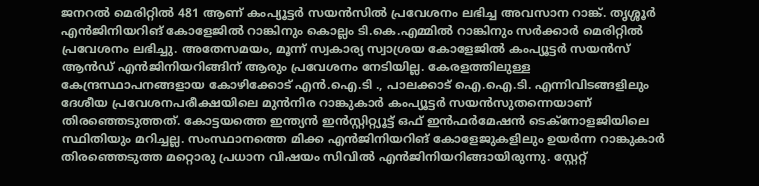ജനറൽ മെരിറ്റിൽ 481 ആണ് കംപ്യൂട്ടർ സയൻസിൽ പ്രവേശനം ലഭിച്ച അവസാന റാങ്ക്. തൃശ്ശൂർ എൻജിനിയറിങ്‌ കോളേജിൽ റാങ്കിനും കൊല്ലം ടി.കെ.എമ്മിൽ റാങ്കിനും സർക്കാർ മെരിറ്റിൽ പ്രവേശനം ലഭിച്ചു. അതേസമയം, മൂന്ന് സ്വകാര്യ സ്വാശ്രയ കോളേജിൽ കംപ്യൂട്ടർ സയൻസ് ആൻഡ് എൻജിനിയറിങ്ങിന് ആരും പ്രവേശനം നേടിയില്ല. കേരളത്തിലുള്ള കേന്ദ്രസ്ഥാപനങ്ങളായ കോഴിക്കോട് എൻ.ഐ.ടി ., പാലക്കാട് ഐ.ഐ.ടി. എന്നിവിടങ്ങളിലും ദേശീയ പ്രവേശനപരീക്ഷയിലെ മുൻനിര റാങ്കുകാർ കംപ്യൂട്ടർ സയൻസുതന്നെയാണ് തിരഞ്ഞെടുത്തത്. കോട്ടയത്തെ ഇന്ത്യൻ ഇൻസ്റ്റിറ്റ്യൂട്ട് ഒഫ് ഇൻഫർമേഷൻ ടെക്‌നോളജിയിലെ സ്ഥിതിയും മറിച്ചല്ല. സംസ്ഥാനത്തെ മിക്ക എൻജിനിയറിങ്‌ കോളേജുകളിലും ഉയർന്ന റാങ്കുകാർ തിരഞ്ഞെടുത്ത മറ്റൊരു പ്രധാന വിഷയം സിവിൽ എൻജിനിയറിങ്ങായിരുന്നു. സ്റ്റേറ്റ്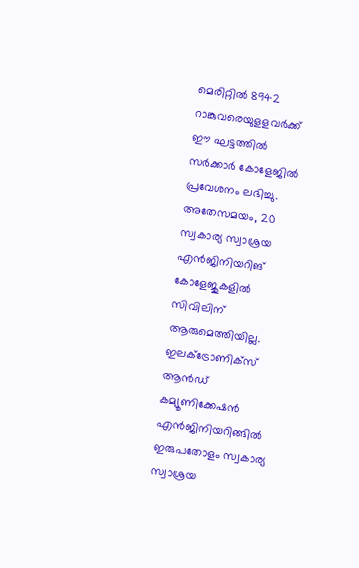മെരിറ്റിൽ 8942 റാങ്കുവരെയുളളവർക്ക് ഈ ഘട്ടത്തിൽ സർക്കാർ കോളേജിൽ പ്രവേശനം ലഭിച്ചു. അതേസമയം, 20 സ്വകാര്യ സ്വാശ്രയ എൻജിനിയറിങ്‌ കോളേജുകളിൽ സിവിലിന് ആരുമെത്തിയില്ല. ഇലക്ട്രോണിക്‌സ് ആൻഡ് കമ്യൂണിക്കേഷൻ എൻജിനിയറിങ്ങിൽ ഇരുപതോളം സ്വകാര്യ സ്വാശ്രയ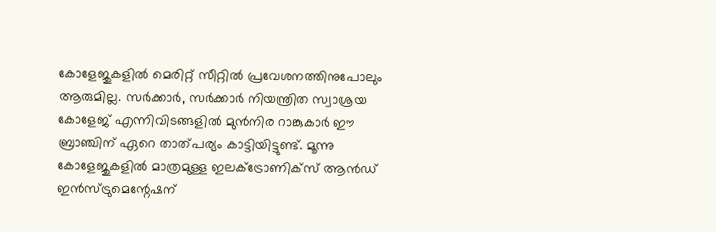കോളേജുകളിൽ മെരിറ്റ് സീറ്റിൽ പ്രവേശനത്തിനുപോലും ആരുമില്ല. സർക്കാർ, സർക്കാർ നിയന്ത്രിത സ്വാശ്രയ കോളേജ് എന്നിവിടങ്ങളിൽ മുൻനിര റാങ്കുകാർ ഈ ബ്രാഞ്ചിന് ഏറെ താത്പര്യം കാട്ടിയിട്ടുണ്ട്. മൂന്നു കോളേജുകളിൽ മാത്രമുള്ള ഇലക്ട്രോണിക്‌സ് ആൻഡ് ഇൻസ്ട്രുമെന്റേഷന്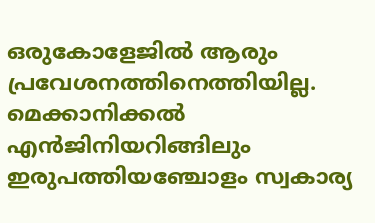ഒരുകോളേജിൽ ആരും പ്രവേശനത്തിനെത്തിയില്ല. മെക്കാനിക്കൽ എൻജിനിയറിങ്ങിലും ഇരുപത്തിയഞ്ചോളം സ്വകാര്യ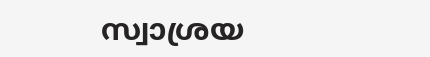സ്വാശ്രയ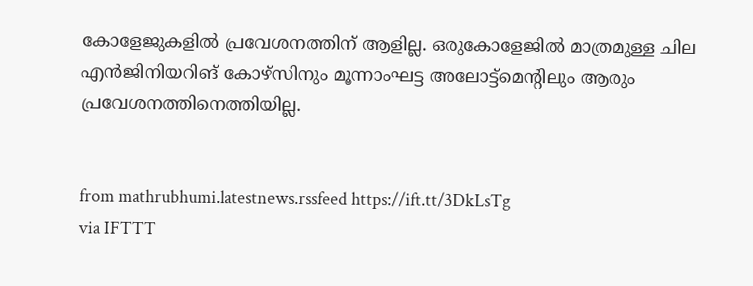കോളേജുകളിൽ പ്രവേശനത്തിന് ആളില്ല. ഒരുകോളേജിൽ മാത്രമുള്ള ചില എൻജിനിയറിങ്‌ കോഴ്‌സിനും മൂന്നാംഘട്ട അലോട്ട്‌മെന്റിലും ആരും പ്രവേശനത്തിനെത്തിയില്ല.


from mathrubhumi.latestnews.rssfeed https://ift.tt/3DkLsTg
via IFTTT